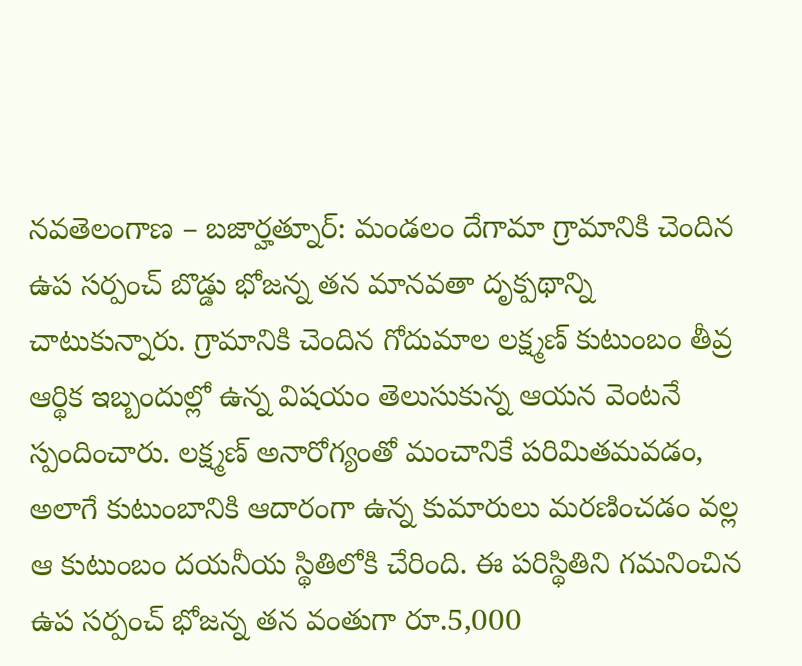నవతెలంగాణ – బజార్హత్నూర్: మండలం దేగామా గ్రామానికి చెందిన ఉప సర్పంచ్ బొడ్డు భోజన్న తన మానవతా దృక్పథాన్ని చాటుకున్నారు. గ్రామానికి చెందిన గోదుమాల లక్ష్మణ్ కుటుంబం తీవ్ర ఆర్థిక ఇబ్బందుల్లో ఉన్న విషయం తెలుసుకున్న ఆయన వెంటనే స్పందించారు. లక్ష్మణ్ అనారోగ్యంతో మంచానికే పరిమితమవడం, అలాగే కుటుంబానికి ఆదారంగా ఉన్న కుమారులు మరణించడం వల్ల ఆ కుటుంబం దయనీయ స్థితిలోకి చేరింది. ఈ పరిస్థితిని గమనించిన ఉప సర్పంచ్ భోజన్న తన వంతుగా రూ.5,000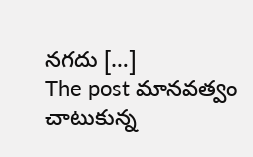నగదు […]
The post మానవత్వం చాటుకున్న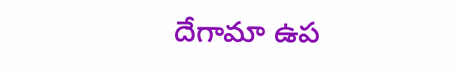దేగామా ఉప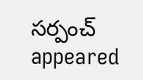సర్పంచ్ appeared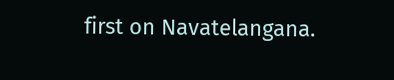first on Navatelangana.